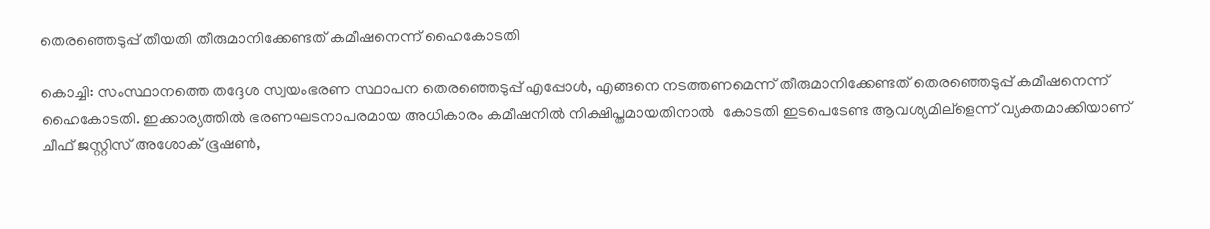തെരഞ്ഞെടുപ്പ് തീയതി തീരുമാനിക്കേണ്ടത് കമീഷനെന്ന് ഹൈകോടതി

കൊച്ചി: സംസ്ഥാനത്തെ തദ്ദേശ സ്വയംഭരണ സ്ഥാപന തെരഞ്ഞെടുപ്പ് എപ്പോള്‍, എങ്ങനെ നടത്തണമെന്ന് തീരുമാനിക്കേണ്ടത് തെരഞ്ഞെടുപ്പ് കമീഷനെന്ന് ഹൈകോടതി. ഇക്കാര്യത്തില്‍ ഭരണഘടനാപരമായ അധികാരം കമീഷനില്‍ നിക്ഷിപ്തമായതിനാല്‍  കോടതി ഇടപെടേണ്ട ആവശ്യമില്ളെന്ന് വ്യക്തമാക്കിയാണ് ചീഫ് ജസ്റ്റിസ് അശോക് ഭൂഷണ്‍,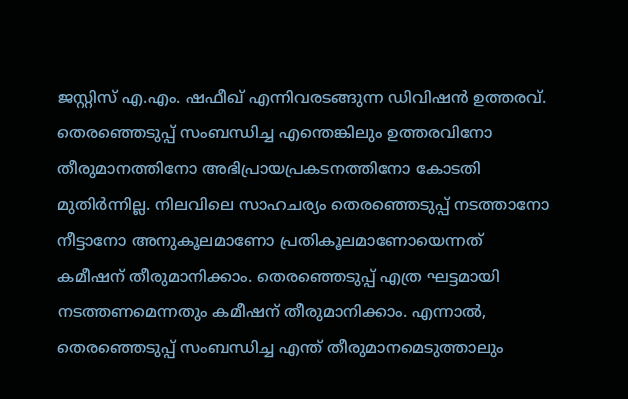ജസ്റ്റിസ് എ.എം. ഷഫീഖ് എന്നിവരടങ്ങുന്ന ഡിവിഷന്‍ ഉത്തരവ്.
തെരഞ്ഞെടുപ്പ് സംബന്ധിച്ച എന്തെങ്കിലും ഉത്തരവിനോ തീരുമാനത്തിനോ അഭിപ്രായപ്രകടനത്തിനോ കോടതി മുതിര്‍ന്നില്ല. നിലവിലെ സാഹചര്യം തെരഞ്ഞെടുപ്പ് നടത്താനോ നീട്ടാനോ അനുകൂലമാണോ പ്രതികൂലമാണോയെന്നത് കമീഷന് തീരുമാനിക്കാം. തെരഞ്ഞെടുപ്പ് എത്ര ഘട്ടമായി നടത്തണമെന്നതും കമീഷന് തീരുമാനിക്കാം. എന്നാല്‍, തെരഞ്ഞെടുപ്പ് സംബന്ധിച്ച എന്ത് തീരുമാനമെടുത്താലും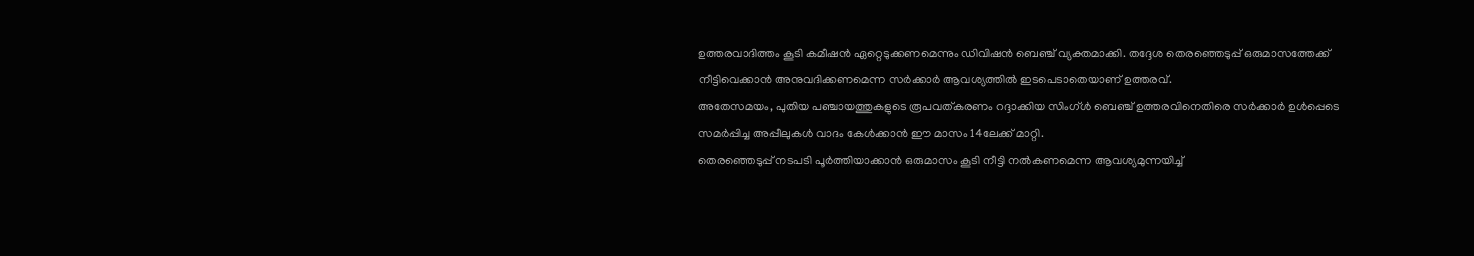ഉത്തരവാദിത്തം കൂടി കമീഷന്‍ ഏറ്റെടുക്കണമെന്നും ഡിവിഷന്‍ ബെഞ്ച് വ്യക്തമാക്കി. തദ്ദേശ തെരഞ്ഞെടുപ്പ് ഒരുമാസത്തേക്ക് നീട്ടിവെക്കാന്‍ അനുവദിക്കണമെന്ന സര്‍ക്കാര്‍ ആവശ്യത്തില്‍ ഇടപെടാതെയാണ് ഉത്തരവ്.
അതേസമയം, പുതിയ പഞ്ചായത്തുകളുടെ രൂപവത്കരണം റദ്ദാക്കിയ സിംഗ്ള്‍ ബെഞ്ച് ഉത്തരവിനെതിരെ സര്‍ക്കാര്‍ ഉള്‍പ്പെടെ സമര്‍പ്പിച്ച അപ്പീലുകള്‍ വാദം കേള്‍ക്കാന്‍ ഈ മാസം 14ലേക്ക് മാറ്റി.
തെരഞ്ഞെടുപ്പ് നടപടി പൂര്‍ത്തിയാക്കാന്‍ ഒരുമാസം കൂടി നീട്ടി നല്‍കണമെന്ന ആവശ്യമുന്നയിച്ച്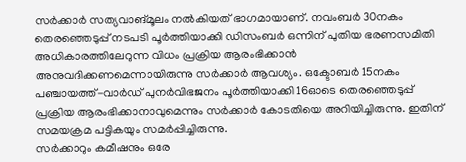സര്‍ക്കാര്‍ സത്യവാങ്മൂലം നല്‍കിയത് ഭാഗമായാണ്. നവംബര്‍ 30നകം തെരഞ്ഞെടുപ്പ് നടപടി പൂര്‍ത്തിയാക്കി ഡിസംബര്‍ ഒന്നിന് പുതിയ ഭരണസമിതി അധികാരത്തിലേറുന്ന വിധം പ്രക്രിയ ആരംഭിക്കാന്‍ അനുവദിക്കണമെന്നായിരുന്നു സര്‍ക്കാര്‍ ആവശ്യം. ഒക്ടോബര്‍ 15നകം പഞ്ചായത്ത്-വാര്‍ഡ് പുനര്‍വിഭജനം പൂര്‍ത്തിയാക്കി 16ഓടെ തെരഞ്ഞെടുപ്പ് പ്രക്രിയ ആരംഭിക്കാനാവുമെന്നും സര്‍ക്കാര്‍ കോടതിയെ അറിയിച്ചിരുന്നു. ഇതിന് സമയക്രമ പട്ടികയും സമര്‍പ്പിച്ചിരുന്നു.
സര്‍ക്കാറും കമീഷനും ഒരേ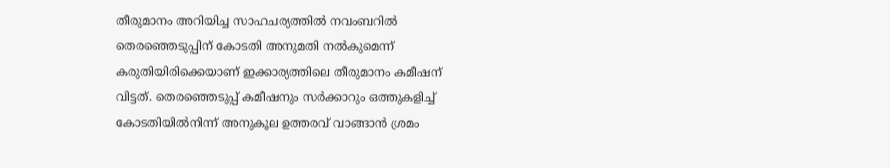തീരുമാനം അറിയിച്ച സാഹചര്യത്തില്‍ നവംബറില്‍ തെരഞ്ഞെടുപ്പിന് കോടതി അനുമതി നല്‍കുമെന്ന് കരുതിയിരിക്കെയാണ് ഇക്കാര്യത്തിലെ തീരുമാനം കമീഷന് വിട്ടത്. തെരഞ്ഞെടുപ്പ് കമീഷനും സര്‍ക്കാറും ഒത്തുകളിച്ച് കോടതിയില്‍നിന്ന് അനുകൂല ഉത്തരവ് വാങ്ങാന്‍ ശ്രമം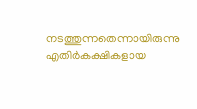നടത്തുന്നതെന്നായിരുന്നു എതിര്‍കക്ഷികളായ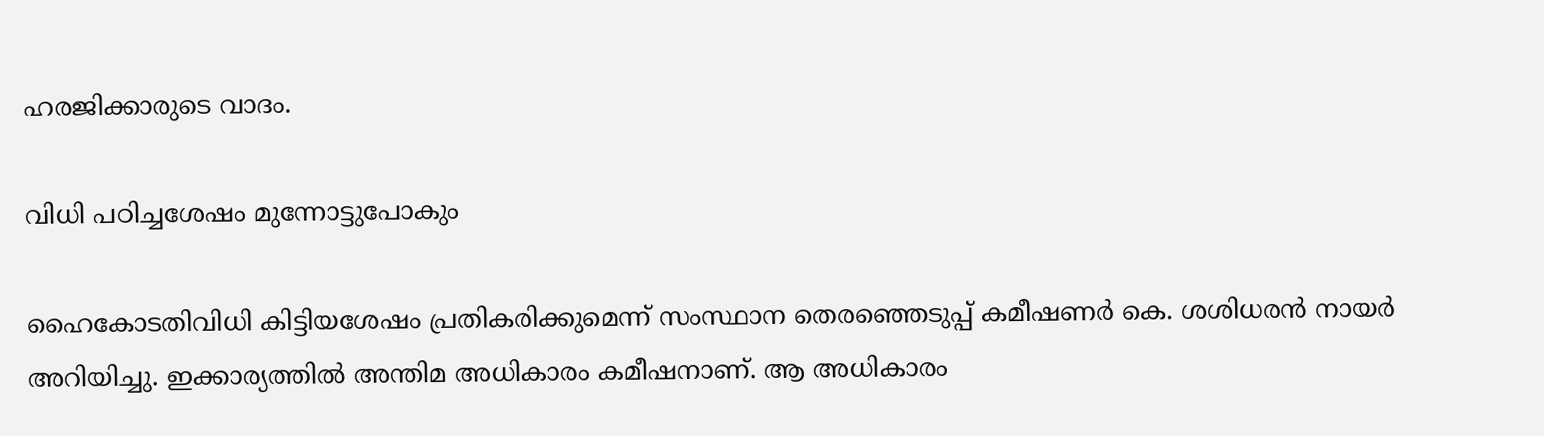ഹരജിക്കാരുടെ വാദം.

വിധി പഠിച്ചശേഷം മുന്നോട്ടുപോകും

ഹൈകോടതിവിധി കിട്ടിയശേഷം പ്രതികരിക്കുമെന്ന് സംസ്ഥാന തെരഞ്ഞെടുപ്പ് കമീഷണര്‍ കെ. ശശിധരന്‍ നായര്‍ അറിയിച്ചു. ഇക്കാര്യത്തില്‍ അന്തിമ അധികാരം കമീഷനാണ്. ആ അധികാരം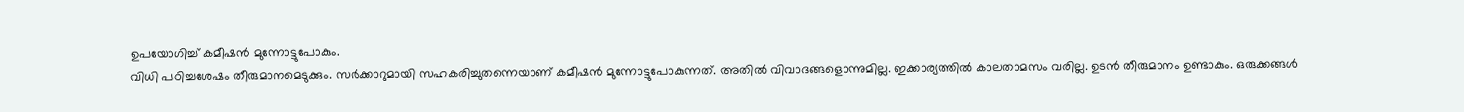ഉപയോഗിച്ച് കമീഷന്‍ മുന്നോട്ടുപോകും.
വിധി പഠിച്ചശേഷം തീരുമാനമെടുക്കും. സര്‍ക്കാറുമായി സഹകരിച്ചുതന്നെയാണ് കമീഷന്‍ മുന്നോട്ടുപോകുന്നത്. അതില്‍ വിവാദങ്ങളൊന്നുമില്ല. ഇക്കാര്യത്തില്‍ കാലതാമസം വരില്ല. ഉടന്‍ തീരുമാനം ഉണ്ടാകും. ഒരുക്കങ്ങള്‍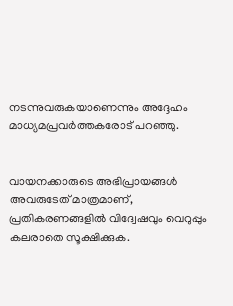നടന്നുവരുകയാണെന്നും അദ്ദേഹം മാധ്യമപ്രവര്‍ത്തകരോട് പറഞ്ഞു.


വായനക്കാരുടെ അഭിപ്രായങ്ങള്‍ അവരുടേത് മാത്രമാണ്, പ്രതികരണങ്ങളിൽ വിദ്വേഷവും വെറുപ്പും കലരാതെ സൂക്ഷിക്കുക.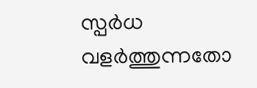സ്പർധ വളർത്തുന്നതോ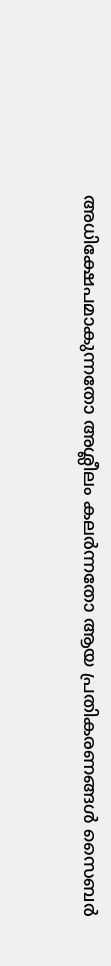അധിക്ഷേപമാകുന്നതോ അശ്ലീലം കലർന്നതോ ആയ പ്രതികരണങ്ങൾ സൈബർ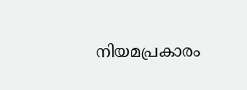നിയമപ്രകാരം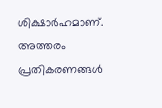ശിക്ഷാർഹമാണ്. അത്തരം പ്രതികരണങ്ങൾ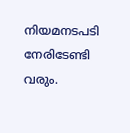നിയമനടപടി നേരിടേണ്ടി വരും.